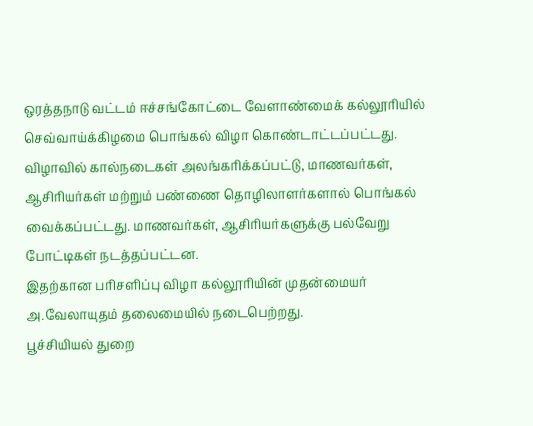ஒரத்தநாடு வட்டம் ஈச்சங்கோட்டை வேளாண்மைக் கல்லூரியில் செவ்வாய்க்கிழமை பொங்கல் விழா கொண்டாட்டப்பட்டது.
விழாவில் கால்நடைகள் அலங்கரிக்கப்பட்டு, மாணவர்கள், ஆசிரியர்கள் மற்றும் பண்ணை தொழிலாளர்களால் பொங்கல் வைக்கப்பட்டது. மாணவர்கள், ஆசிரியர்களுக்கு பல்வேறு போட்டிகள் நடத்தப்பட்டன.
இதற்கான பரிசளிப்பு விழா கல்லூரியின் முதன்மையர் அ.வேலாயுதம் தலைமையில் நடைபெற்றது.
பூச்சியியல் துறை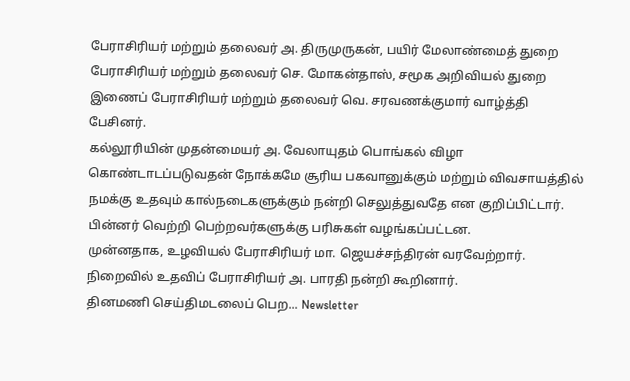பேராசிரியர் மற்றும் தலைவர் அ. திருமுருகன், பயிர் மேலாண்மைத் துறை பேராசிரியர் மற்றும் தலைவர் செ. மோகன்தாஸ், சமூக அறிவியல் துறை இணைப் பேராசிரியர் மற்றும் தலைவர் வெ. சரவணக்குமார் வாழ்த்தி பேசினர்.
கல்லூரியின் முதன்மையர் அ. வேலாயுதம் பொங்கல் விழா கொண்டாடப்படுவதன் நோக்கமே சூரிய பகவானுக்கும் மற்றும் விவசாயத்தில் நமக்கு உதவும் கால்நடைகளுக்கும் நன்றி செலுத்துவதே என குறிப்பிட்டார். பின்னர் வெற்றி பெற்றவர்களுக்கு பரிசுகள் வழங்கப்பட்டன.
முன்னதாக, உழவியல் பேராசிரியர் மா. ஜெயச்சந்திரன் வரவேற்றார். நிறைவில் உதவிப் பேராசிரியர் அ. பாரதி நன்றி கூறினார்.
தினமணி செய்திமடலைப் பெற... Newsletter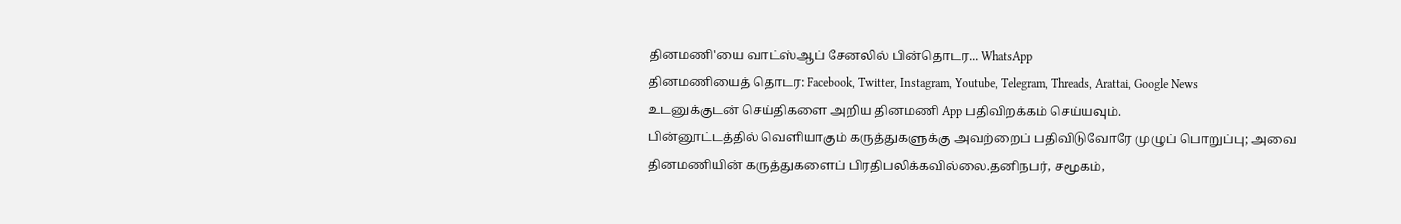தினமணி'யை வாட்ஸ்ஆப் சேனலில் பின்தொடர... WhatsApp
தினமணியைத் தொடர: Facebook, Twitter, Instagram, Youtube, Telegram, Threads, Arattai, Google News
உடனுக்குடன் செய்திகளை அறிய தினமணி App பதிவிறக்கம் செய்யவும்.
பின்னூட்டத்தில் வெளியாகும் கருத்துகளுக்கு அவற்றைப் பதிவிடுவோரே முழுப் பொறுப்பு; அவை தினமணியின் கருத்துகளைப் பிரதிபலிக்கவில்லை.தனிநபர், சமூகம்,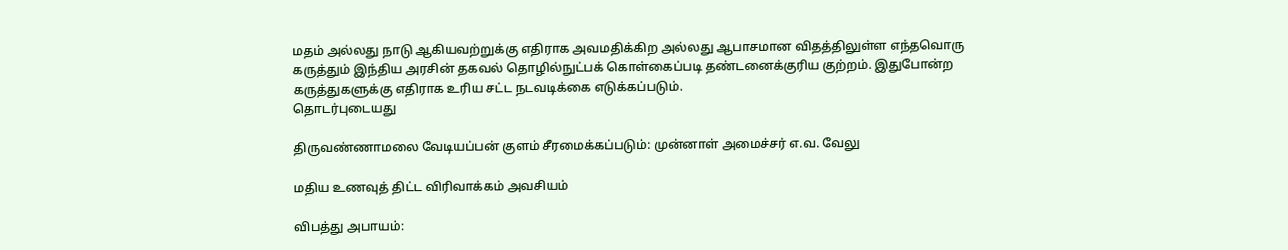மதம் அல்லது நாடு ஆகியவற்றுக்கு எதிராக அவமதிக்கிற அல்லது ஆபாசமான விதத்திலுள்ள எந்தவொரு கருத்தும் இந்திய அரசின் தகவல் தொழில்நுட்பக் கொள்கைப்படி தண்டனைக்குரிய குற்றம். இதுபோன்ற கருத்துகளுக்கு எதிராக உரிய சட்ட நடவடிக்கை எடுக்கப்படும்.
தொடர்புடையது

திருவண்ணாமலை வேடியப்பன் குளம் சீரமைக்கப்படும்: முன்னாள் அமைச்சர் எ.வ. வேலு

மதிய உணவுத் திட்ட விரிவாக்கம் அவசியம்

விபத்து அபாயம்: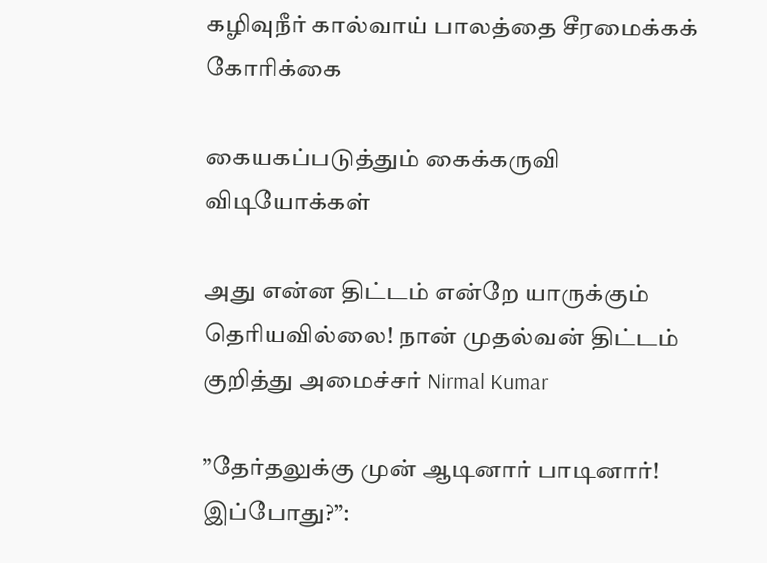கழிவுநீர் கால்வாய் பாலத்தை சீரமைக்கக் கோரிக்கை

கையகப்படுத்தும் கைக்கருவி
விடியோக்கள்

அது என்ன திட்டம் என்றே யாருக்கும் தெரியவில்லை! நான் முதல்வன் திட்டம் குறித்து அமைச்சர் Nirmal Kumar

”தேர்தலுக்கு முன் ஆடினார் பாடினார்! இப்போது?”: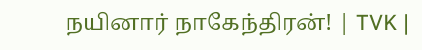நயினார் நாகேந்திரன்! | TVK |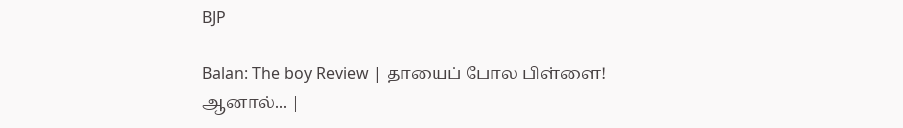BJP

Balan: The boy Review | தாயைப் போல பிள்ளை! ஆனால்... |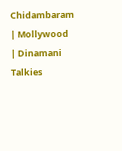Chidambaram | Mollywood | Dinamani Talkies